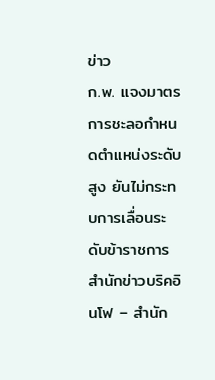ข่าว
ก.พ. แจงมาตรการชะลอกำหนดตำแหน่งระดับสูง ยันไม่กระทบการเลื่อนระดับข้าราชการ
สำนักข่าวบริคอินโฟ – สำนัก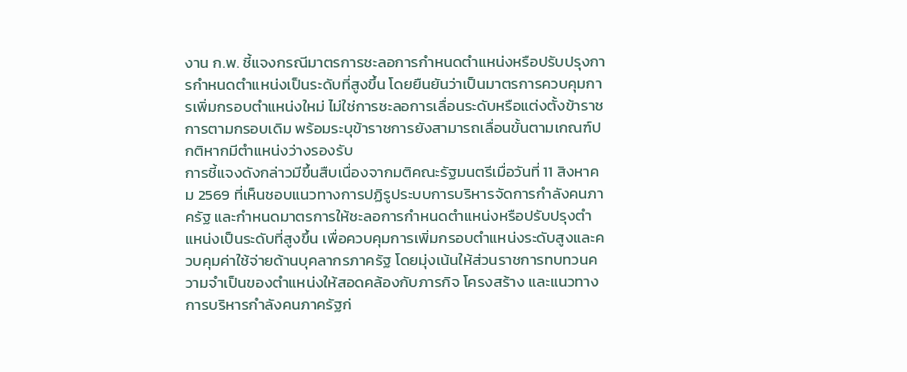งาน ก.พ. ชี้แจงกรณีมาตรการชะลอการกำหนดตำแหน่งหรือปรับปรุงการกำหนดตำแหน่งเป็นระดับที่สูงขึ้น โดยยืนยันว่าเป็นมาตรการควบคุมการเพิ่มกรอบตำแหน่งใหม่ ไม่ใช่การชะลอการเลื่อนระดับหรือแต่งตั้งข้าราชการตามกรอบเดิม พร้อมระบุข้าราชการยังสามารถเลื่อนขั้นตามเกณฑ์ปกติหากมีตำแหน่งว่างรองรับ
การชี้แจงดังกล่าวมีขึ้นสืบเนื่องจากมติคณะรัฐมนตรีเมื่อวันที่ 11 สิงหาคม 2569 ที่เห็นชอบแนวทางการปฏิรูประบบการบริหารจัดการกำลังคนภาครัฐ และกำหนดมาตรการให้ชะลอการกำหนดตำแหน่งหรือปรับปรุงตำแหน่งเป็นระดับที่สูงขึ้น เพื่อควบคุมการเพิ่มกรอบตำแหน่งระดับสูงและควบคุมค่าใช้จ่ายด้านบุคลากรภาครัฐ โดยมุ่งเน้นให้ส่วนราชการทบทวนความจำเป็นของตำแหน่งให้สอดคล้องกับภารกิจ โครงสร้าง และแนวทางการบริหารกำลังคนภาครัฐก่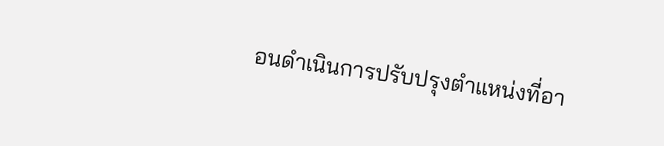อนดำเนินการปรับปรุงตำแหน่งที่อา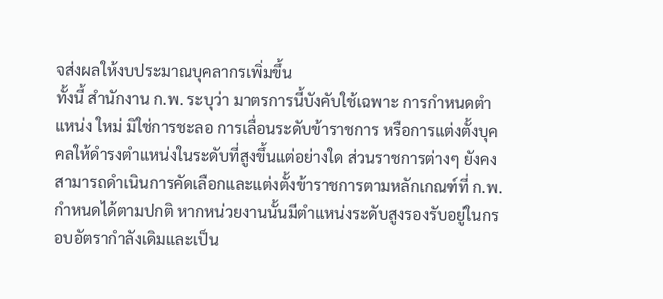จส่งผลให้งบประมาณบุคลากรเพิ่มขึ้น
ทั้งนี้ สำนักงาน ก.พ. ระบุว่า มาตรการนี้บังคับใช้เฉพาะ การกำหนดตำแหน่ง ใหม่ มิใช่การชะลอ การเลื่อนระดับข้าราชการ หรือการแต่งตั้งบุคคลให้ดำรงตำแหน่งในระดับที่สูงขึ้นแต่อย่างใด ส่วนราชการต่างๆ ยังคงสามารถดำเนินการคัดเลือกและแต่งตั้งข้าราชการตามหลักเกณฑ์ที่ ก.พ. กำหนดได้ตามปกติ หากหน่วยงานนั้นมีตำแหน่งระดับสูงรองรับอยู่ในกรอบอัตรากำลังเดิมและเป็น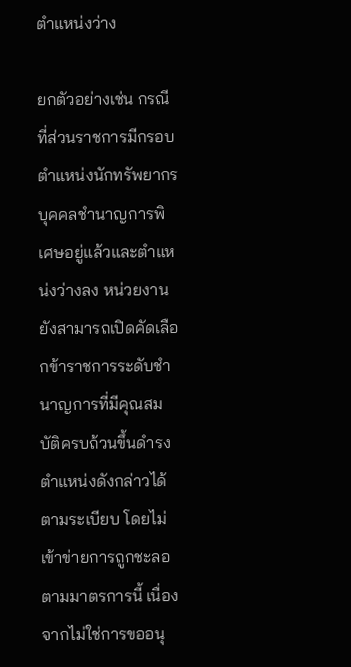ตำแหน่งว่าง

ยกตัวอย่างเช่น กรณีที่ส่วนราชการมีกรอบตำแหน่งนักทรัพยากรบุคคลชำนาญการพิเศษอยู่แล้วและตำแหน่งว่างลง หน่วยงานยังสามารถเปิดคัดเลือกข้าราชการระดับชำนาญการที่มีคุณสมบัติครบถ้วนขึ้นดำรงตำแหน่งดังกล่าวได้ตามระเบียบ โดยไม่เข้าข่ายการถูกชะลอตามมาตรการนี้ เนื่องจากไม่ใช่การขออนุ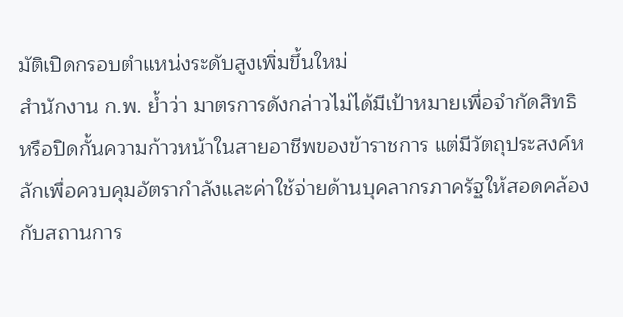มัติเปิดกรอบตำแหน่งระดับสูงเพิ่มขึ้นใหม่
สำนักงาน ก.พ. ย้ำว่า มาตรการดังกล่าวไม่ได้มีเป้าหมายเพื่อจำกัดสิทธิหรือปิดกั้นความก้าวหน้าในสายอาชีพของข้าราชการ แต่มีวัตถุประสงค์หลักเพื่อควบคุมอัตรากำลังและค่าใช้จ่ายด้านบุคลากรภาครัฐให้สอดคล้องกับสถานการ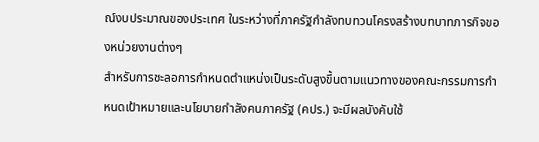ณ์งบประมาณของประเทศ ในระหว่างที่ภาครัฐกำลังทบทวนโครงสร้างบทบาทภารกิจของหน่วยงานต่างๆ
สำหรับการชะลอการกำหนดตำแหน่งเป็นระดับสูงขึ้นตามแนวทางของคณะกรรมการกำหนดเป้าหมายและนโยบายกำลังคนภาครัฐ (คปร.) จะมีผลบังคับใช้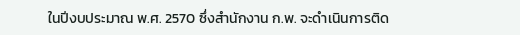ในปีงบประมาณ พ.ศ. 2570 ซึ่งสำนักงาน ก.พ. จะดำเนินการติด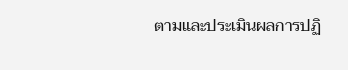ตามและประเมินผลการปฏิ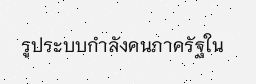รูประบบกำลังคนภาครัฐใน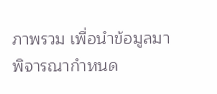ภาพรวม เพื่อนำข้อมูลมาพิจารณากำหนด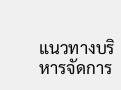แนวทางบริหารจัดการ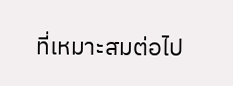ที่เหมาะสมต่อไป